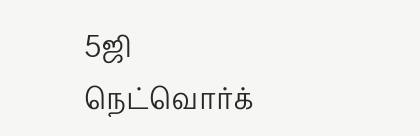5ஜி நெட்வொர்க்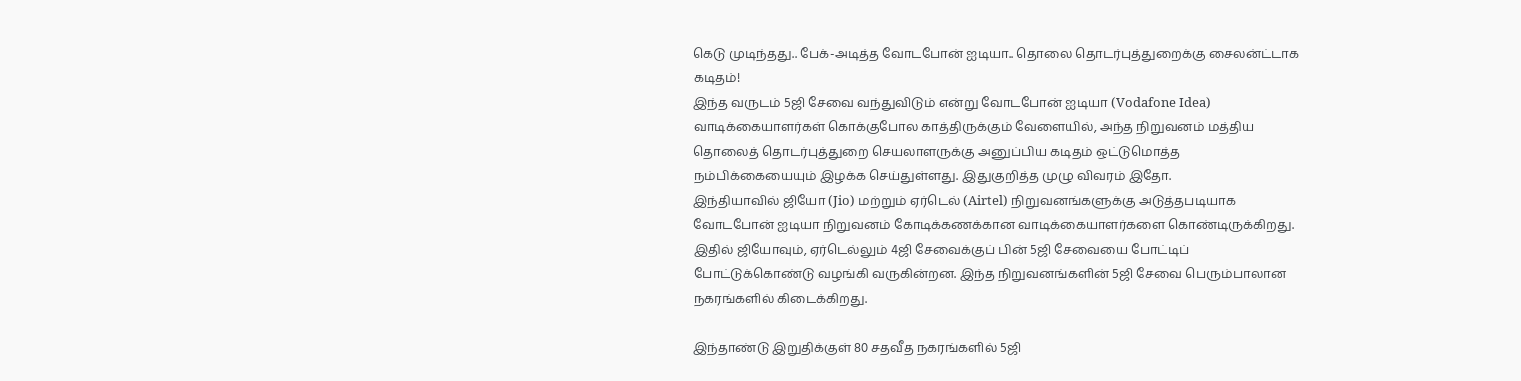கெடு முடிந்தது.. பேக்-அடித்த வோடபோன் ஐடியா.. தொலை தொடர்புத்துறைக்கு சைலன்ட்டாக கடிதம்!
இந்த வருடம் 5ஜி சேவை வந்துவிடும் என்று வோடபோன் ஐடியா (Vodafone Idea) வாடிக்கையாளர்கள் கொக்குபோல காத்திருக்கும் வேளையில், அந்த நிறுவனம் மத்திய தொலைத் தொடர்புத்துறை செயலாளருக்கு அனுப்பிய கடிதம் ஒட்டுமொத்த நம்பிக்கையையும் இழக்க செய்துள்ளது. இதுகுறித்த முழு விவரம் இதோ.
இந்தியாவில் ஜியோ (Jio) மற்றும் ஏர்டெல் (Airtel) நிறுவனங்களுக்கு அடுத்தபடியாக வோடபோன் ஐடியா நிறுவனம் கோடிக்கணக்கான வாடிக்கையாளர்களை கொண்டிருக்கிறது. இதில் ஜியோவும், ஏர்டெல்லும் 4ஜி சேவைக்குப் பின் 5ஜி சேவையை போட்டிப் போட்டுக்கொண்டு வழங்கி வருகின்றன. இந்த நிறுவனங்களின் 5ஜி சேவை பெரும்பாலான நகரங்களில் கிடைக்கிறது.

இந்தாண்டு இறுதிக்குள் 80 சதவீத நகரங்களில் 5ஜி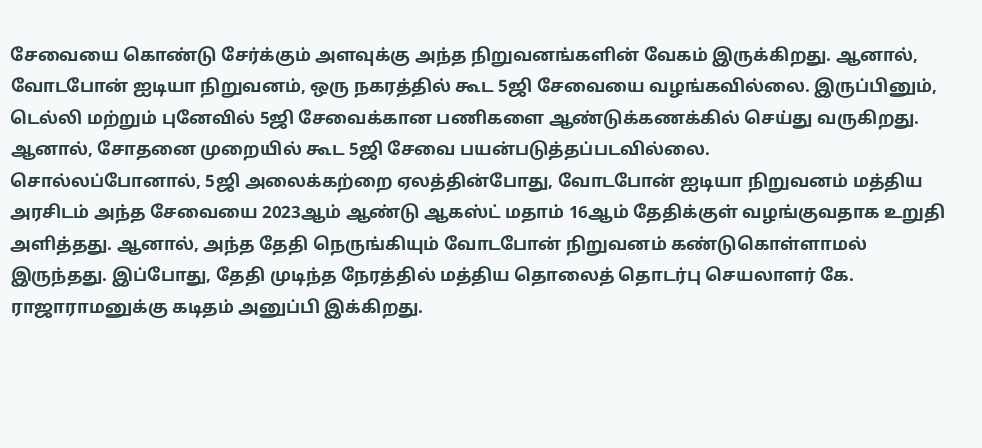சேவையை கொண்டு சேர்க்கும் அளவுக்கு அந்த நிறுவனங்களின் வேகம் இருக்கிறது. ஆனால், வோடபோன் ஐடியா நிறுவனம், ஒரு நகரத்தில் கூட 5ஜி சேவையை வழங்கவில்லை. இருப்பினும், டெல்லி மற்றும் புனேவில் 5ஜி சேவைக்கான பணிகளை ஆண்டுக்கணக்கில் செய்து வருகிறது. ஆனால், சோதனை முறையில் கூட 5ஜி சேவை பயன்படுத்தப்படவில்லை.
சொல்லப்போனால், 5ஜி அலைக்கற்றை ஏலத்தின்போது, வோடபோன் ஐடியா நிறுவனம் மத்திய அரசிடம் அந்த சேவையை 2023ஆம் ஆண்டு ஆகஸ்ட் மதாம் 16ஆம் தேதிக்குள் வழங்குவதாக உறுதி அளித்தது. ஆனால், அந்த தேதி நெருங்கியும் வோடபோன் நிறுவனம் கண்டுகொள்ளாமல் இருந்தது. இப்போது, தேதி முடிந்த நேரத்தில் மத்திய தொலைத் தொடர்பு செயலாளர் கே. ராஜாராமனுக்கு கடிதம் அனுப்பி இக்கிறது.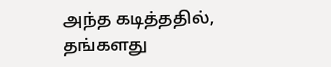அந்த கடித்ததில், தங்களது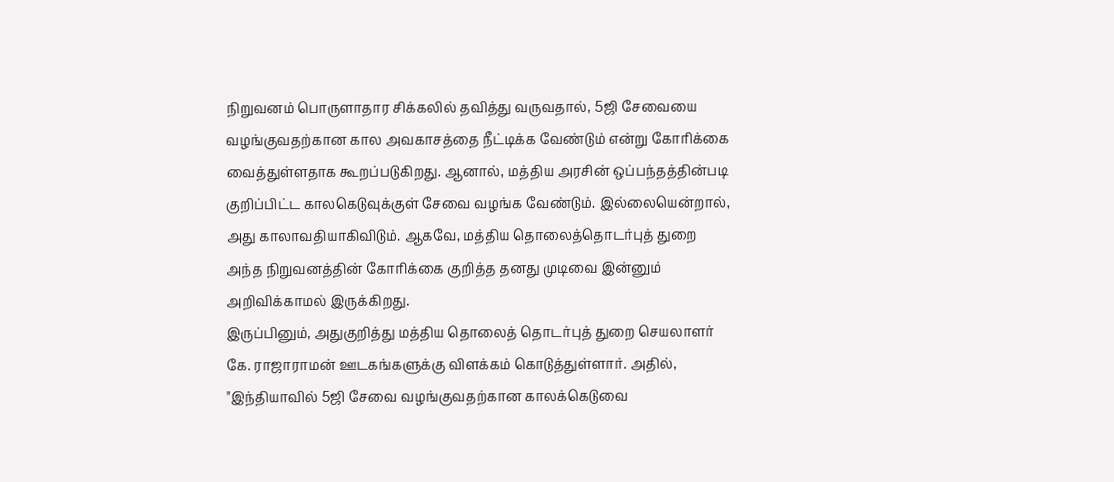நிறுவனம் பொருளாதார சிக்கலில் தவித்து வருவதால், 5ஜி சேவையை வழங்குவதற்கான கால அவகாசத்தை நீட்டிக்க வேண்டும் என்று கோரிக்கை வைத்துள்ளதாக கூறப்படுகிறது. ஆனால், மத்திய அரசின் ஒப்பந்தத்தின்படி குறிப்பிட்ட காலகெடுவுக்குள் சேவை வழங்க வேண்டும். இல்லையென்றால், அது காலாவதியாகிவிடும். ஆகவே, மத்திய தொலைத்தொடர்புத் துறை அந்த நிறுவனத்தின் கோரிக்கை குறித்த தனது முடிவை இன்னும் அறிவிக்காமல் இருக்கிறது.
இருப்பினும், அதுகுறித்து மத்திய தொலைத் தொடர்புத் துறை செயலாளர் கே. ராஜாராமன் ஊடகங்களுக்கு விளக்கம் கொடுத்துள்ளார். அதில், "இந்தியாவில் 5ஜி சேவை வழங்குவதற்கான காலக்கெடுவை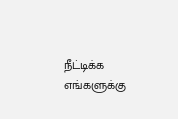நீட்டிக்க எங்களுக்கு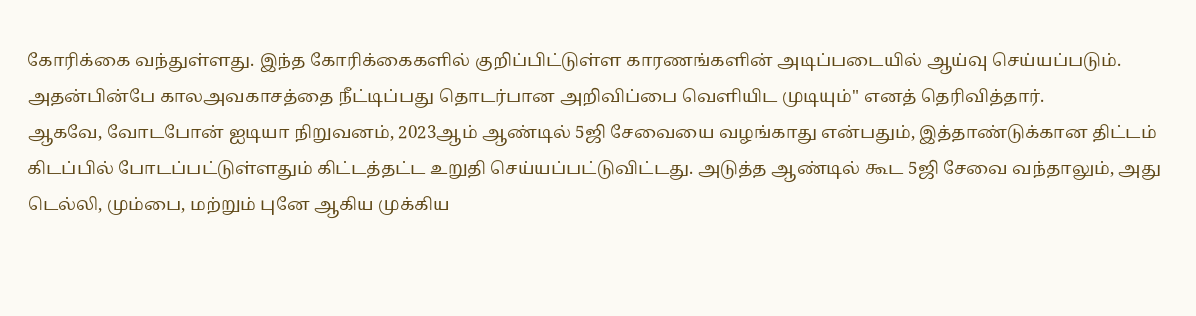கோரிக்கை வந்துள்ளது. இந்த கோரிக்கைகளில் குறிப்பிட்டுள்ள காரணங்களின் அடிப்படையில் ஆய்வு செய்யப்படும். அதன்பின்பே காலஅவகாசத்தை நீட்டிப்பது தொடர்பான அறிவிப்பை வெளியிட முடியும்" எனத் தெரிவித்தார்.
ஆகவே, வோடபோன் ஐடியா நிறுவனம், 2023ஆம் ஆண்டில் 5ஜி சேவையை வழங்காது என்பதும், இத்தாண்டுக்கான திட்டம் கிடப்பில் போடப்பட்டுள்ளதும் கிட்டத்தட்ட உறுதி செய்யப்பட்டுவிட்டது. அடுத்த ஆண்டில் கூட 5ஜி சேவை வந்தாலும், அது டெல்லி, மும்பை, மற்றும் புனே ஆகிய முக்கிய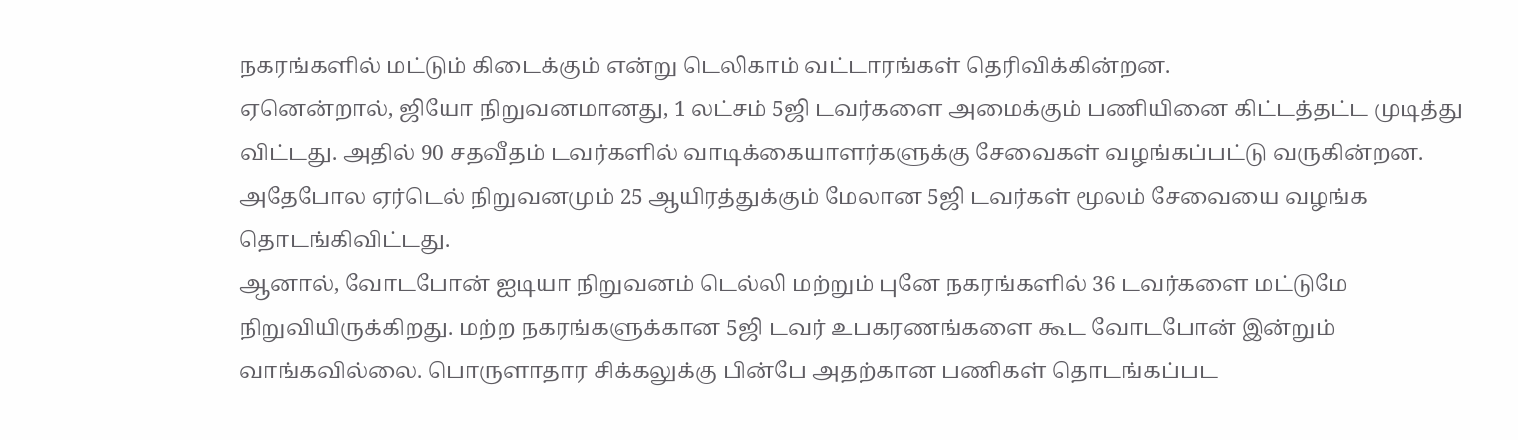நகரங்களில் மட்டும் கிடைக்கும் என்று டெலிகாம் வட்டாரங்கள் தெரிவிக்கின்றன.
ஏனென்றால், ஜியோ நிறுவனமானது, 1 லட்சம் 5ஜி டவர்களை அமைக்கும் பணியினை கிட்டத்தட்ட முடித்து விட்டது. அதில் 90 சதவீதம் டவர்களில் வாடிக்கையாளர்களுக்கு சேவைகள் வழங்கப்பட்டு வருகின்றன. அதேபோல ஏர்டெல் நிறுவனமும் 25 ஆயிரத்துக்கும் மேலான 5ஜி டவர்கள் மூலம் சேவையை வழங்க தொடங்கிவிட்டது.
ஆனால், வோடபோன் ஐடியா நிறுவனம் டெல்லி மற்றும் புனே நகரங்களில் 36 டவர்களை மட்டுமே நிறுவியிருக்கிறது. மற்ற நகரங்களுக்கான 5ஜி டவர் உபகரணங்களை கூட வோடபோன் இன்றும் வாங்கவில்லை. பொருளாதார சிக்கலுக்கு பின்பே அதற்கான பணிகள் தொடங்கப்பட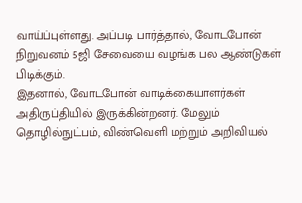வாய்ப்புள்ளது. அப்படி பார்த்தால், வோடபோன் நிறுவனம் 5ஜி சேவையை வழங்க பல ஆண்டுகள் பிடிக்கும்.
இதனால், வோடபோன் வாடிக்கையாளர்கள் அதிருப்தியில் இருக்கின்றனர். மேலும் தொழில்நுட்பம், விண்வெளி மற்றும் அறிவியல்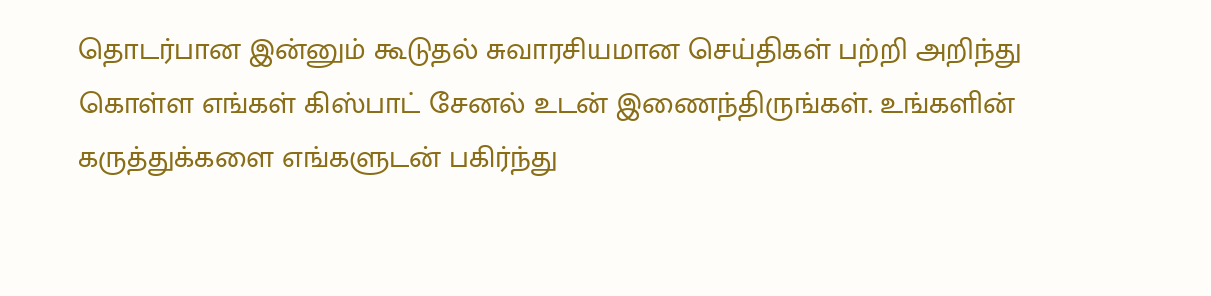தொடர்பான இன்னும் கூடுதல் சுவாரசியமான செய்திகள் பற்றி அறிந்து கொள்ள எங்கள் கிஸ்பாட் சேனல் உடன் இணைந்திருங்கள். உங்களின் கருத்துக்களை எங்களுடன் பகிர்ந்து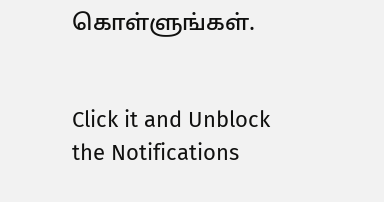கொள்ளுங்கள்.


Click it and Unblock the Notifications